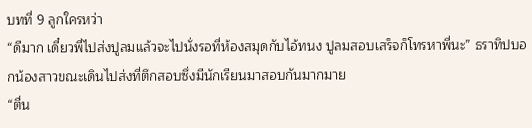บทที่ 9 ลูกใครหว่า
“ดีมาก เดี๋ยวพี่ไปส่งปูลมแล้วจะไปนั่งรอที่ห้องสมุดกับไอ้ทนง ปูลมสอบเสร็จก็โทรหาพี่นะ” ธราทิปบอกน้องสาวขณะเดินไปส่งที่ตึกสอบซึ่งมีนักเรียนมาสอบกันมากมาย
“ตื่น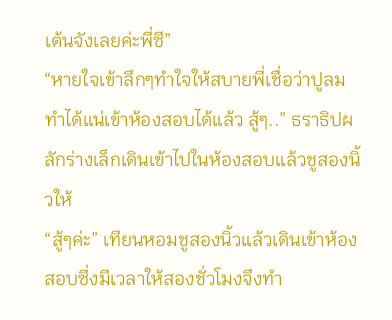เต้นจังเลยค่ะพี่ซี”
“หายใจเข้าลึกๆทำใจให้สบายพี่เชื่อว่าปูลมทำได้แน่เข้าห้องสอบได้แล้ว สู้ๆ..” ธราธิปผลักร่างเล็กเดินเข้าไปในห้องสอบแล้วชูสองนิ้วให้
“สู้ๆค่ะ” เทียนหอมชูสองนิ้วแล้วเดินเข้าห้องสอบซี่งมีเวลาให้สองชั่วโมงจึงทำ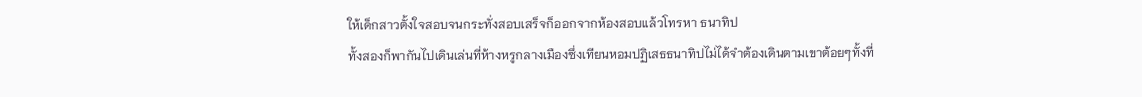ให้เด็กสาวตั้งใจสอบจนกระทั่งสอบเสร็จก็ออกจากห้องสอบแล้วโทรหา ธนาทิป
ทั้งสองก็พากันไปเดินเล่นที่ห้างหรูกลางเมืองซึ่งเทียนหอมปฏิเสธธนาทิปไม่ได้จำต้องเดินตามเขาต้อยๆทั้งที่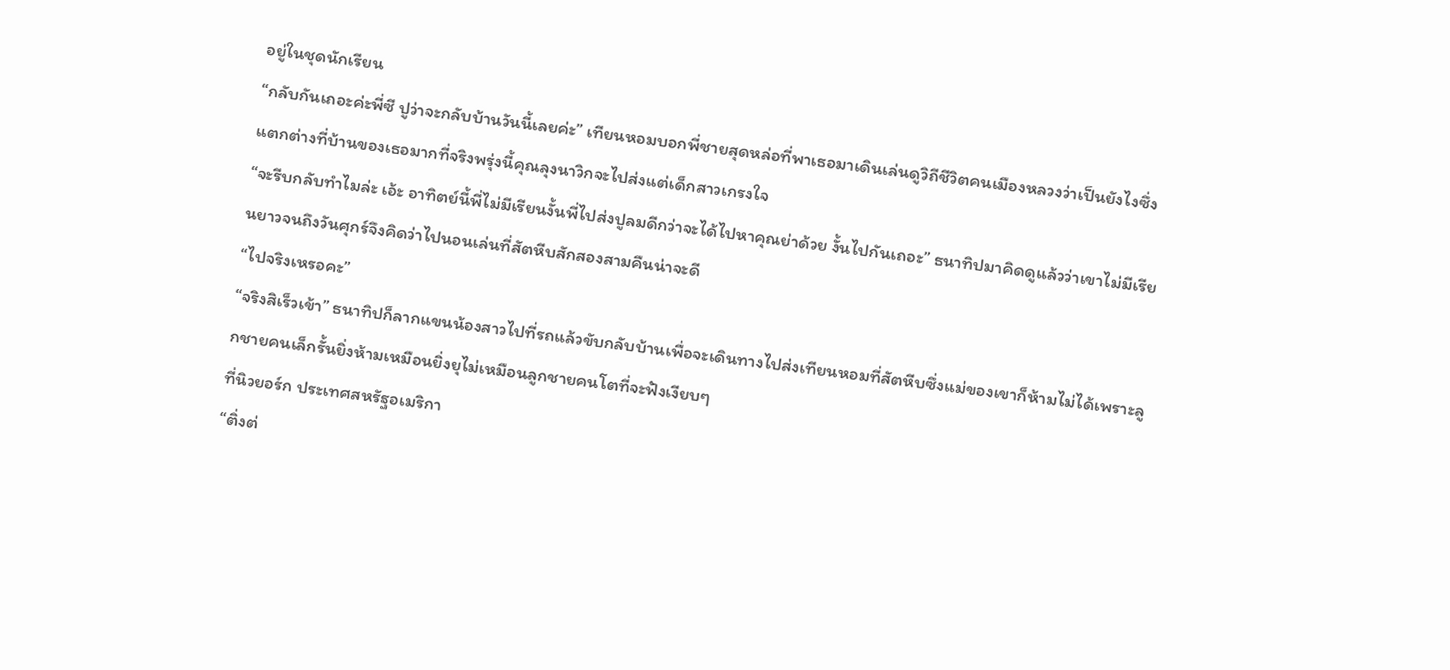อยู่ในชุดนักเรียน
“กลับกันเถอะค่ะพี่ซี ปูว่าจะกลับบ้านวันนี้เลยค่ะ” เทียนหอมบอกพี่ชายสุดหล่อที่พาเธอมาเดินเล่นดูวิถีชีวิตคนเมืองหลวงว่าเป็นยังไงซึ่งแตกต่างที่บ้านของเธอมากที่จริงพรุ่งนี้คุณลุงนาวิกจะไปส่งแต่เด็กสาวเกรงใจ
“จะรีบกลับทำไมล่ะ เอ้ะ อาทิตย์นี้พี่ไม่มีเรียนงั้นพี่ไปส่งปูลมดีกว่าจะได้ไปหาคุณย่าด้วย งั้นไปกันเถอะ” ธนาทิปมาคิดดูแล้วว่าเขาไม่มีเรียนยาวจนถึงวันศุกร์จึงคิดว่าไปนอนเล่นที่สัตหีบสักสองสามคืนน่าจะดี
“ไปจริงเหรอคะ”
“จริงสิเร็วเข้า” ธนาทิปก็ลากแขนน้องสาวไปที่รถแล้วขับกลับบ้านเพื่อจะเดินทางไปส่งเทียนหอมที่สัตหีบซึ่งแม่ของเขาก็ห้ามไม่ได้เพราะลูกชายคนเล็กรั้นยิ่งห้ามเหมือนยิ่งยุไม่เหมือนลูกชายคนโตที่จะฟังเงียบๆ
ที่นิวยอร์ก ประเทศสหรัฐอเมริกา
“ติ่งต่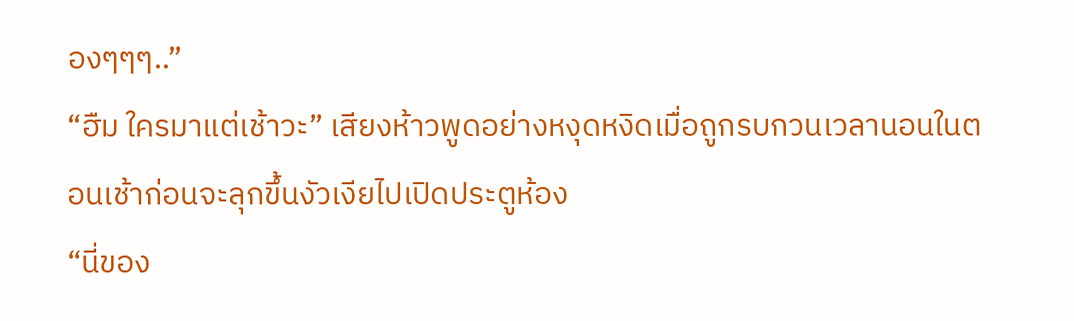องๆๆๆ..”
“ฮืม ใครมาแต่เช้าวะ” เสียงห้าวพูดอย่างหงุดหงิดเมื่อถูกรบกวนเวลานอนในตอนเช้าก่อนจะลุกขึ้นงัวเงียไปเปิดประตูห้อง
“นี่ของ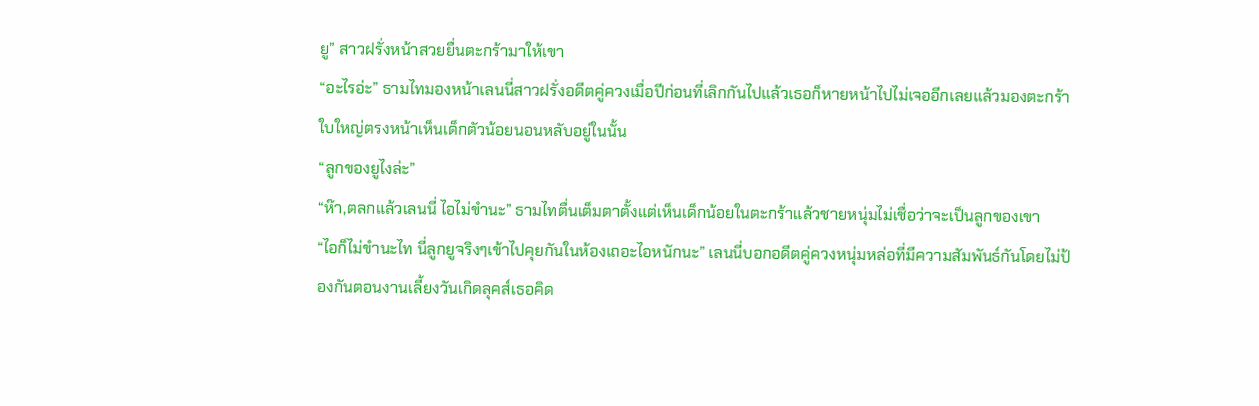ยู” สาวฝรั่งหน้าสวยยื่นตะกร้ามาให้เขา
“อะไรอ่ะ” ธามไทมองหน้าเลนนี่สาวฝรั่งอดีตคู่ควงเมื่อปีก่อนที่เลิกกันไปแล้วเธอก็หายหน้าไปไม่เจออีกเลยแล้วมองตะกร้าใบใหญ่ตรงหน้าเห็นเด็กตัวน้อยนอนหลับอยู่ในนั้น
“ลูกของยูไงล่ะ”
“ห๊า,ตลกแล้วเลนนี่ ไอไม่ขำนะ” ธามไทตื่นเต็มตาตั้งแต่เห็นเด็กน้อยในตะกร้าแล้วชายหนุ่มไม่เชื่อว่าจะเป็นลูกของเขา
“ไอก็ไม่ขำนะไท นี่ลูกยูจริงๆเข้าไปคุยกันในห้องเถอะไอหนักนะ” เลนนี่บอกอดีตคู่ควงหนุ่มหล่อที่มีความสัมพันธ์กันโดยไม่ป้องกันตอนงานเลี้ยงวันเกิดลุคส์เธอคิด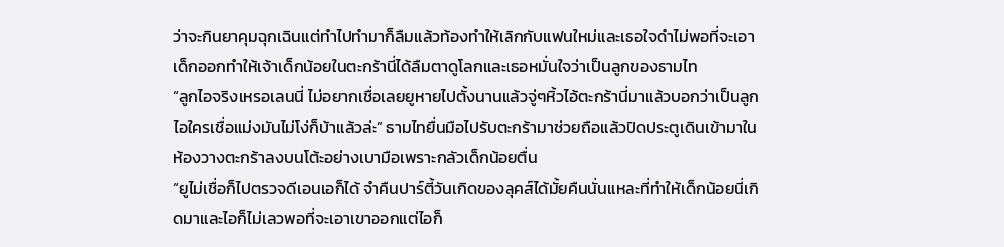ว่าจะกินยาคุมฉุกเฉินแต่ทำไปทำมาก็ลืมแล้วท้องทำให้เลิกกับแฟนใหม่และเธอใจดำไม่พอที่จะเอาเด็กออกทำให้เจ้าเด็กน้อยในตะกร้านี่ได้ลืมตาดูโลกและเธอหมั่นใจว่าเป็นลูกของธามไท
“ลูกไอจริงเหรอเลนนี่ ไม่อยากเชื่อเลยยูหายไปตั้งนานแล้วจู่ๆหิ้วไอ้ตะกร้านี่มาแล้วบอกว่าเป็นลูกไอใครเชื่อแม่งมันไม่โง่ก็บ้าแล้วล่ะ” ธามไทยื่นมือไปรับตะกร้ามาช่วยถือแล้วปิดประตูเดินเข้ามาในห้องวางตะกร้าลงบนโต้ะอย่างเบามือเพราะกลัวเด็กน้อยตื่น
“ยูไม่เชื่อก็ไปตรวจดีเอนเอก็ได้ จำคืนปาร์ตี้วันเกิดของลุคส์ได้มั้ยคืนนั่นแหละที่ทำให้เด็กน้อยนี่เกิดมาและไอก็ไม่เลวพอที่จะเอาเขาออกแต่ไอก็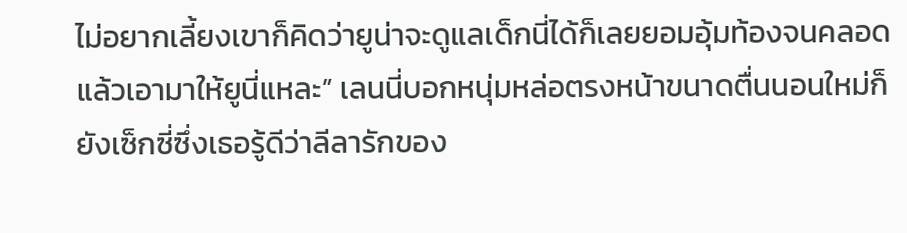ไม่อยากเลี้ยงเขาก็คิดว่ายูน่าจะดูแลเด็กนี่ได้ก็เลยยอมอุ้มท้องจนคลอดแล้วเอามาให้ยูนี่แหละ” เลนนี่บอกหนุ่มหล่อตรงหน้าขนาดตื่นนอนใหม่ก็ยังเซ็กซี่ซึ่งเธอรู้ดีว่าลีลารักของ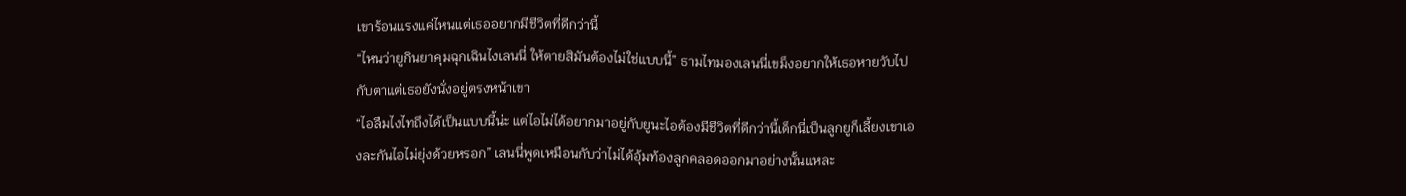เขาร้อนแรงแค่ไหนแต่เธออยากมีชีวิตที่ดีกว่านี้
“ไหนว่ายูกินยาคุมฉุกเฉินไงเลนนี่ ให้ตายสิมันต้องไม่ใช่แบบนี้” ธามไทมองเลนนี่เขม็งอยากให้เธอหายวับไปกับตาแต่เธอยังนั่งอยู่ตรงหน้าเขา
“ไอลืมไงไทถึงได้เป็นแบบนี้น่ะ แต่ไอไม่ได้อยากมาอยู่กับยูนะไอต้องมีชีวิตที่ดีกว่านี้เด็กนี่เป็นลูกยูก็เลี้ยงเขาเองละกันไอไม่ยุ่งด้วยหรอก” เลนนี่พูดเหมือนกับว่าไม่ได้อุ้มท้องลูกคลอดออกมาอย่างนั้นแหละ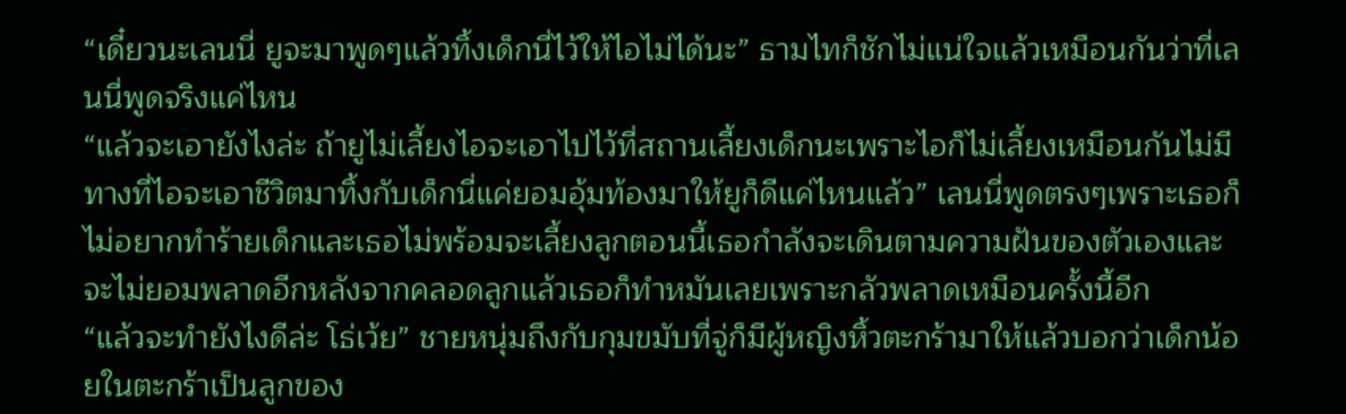“เดี๋ยวนะเลนนี่ ยูจะมาพูดๆแล้วทิ้งเด็กนี่ไว้ให้ไอไม่ได้นะ” ธามไทก็ชักไม่แน่ใจแล้วเหมือนกันว่าที่เลนนี่พูดจริงแค่ไหน
“แล้วจะเอายังไงล่ะ ถ้ายูไม่เลี้ยงไอจะเอาไปไว้ที่สถานเลี้ยงเด็กนะเพราะไอก็ไม่เลี้ยงเหมือนกันไม่มีทางที่ไอจะเอาชีวิตมาทิ้งกับเด็กนี่แค่ยอมอุ้มท้องมาให้ยูก็ดีแค่ไหนแล้ว” เลนนี่พูดตรงๆเพราะเธอก็ไม่อยากทำร้ายเด็กและเธอไม่พร้อมจะเลี้ยงลูกตอนนี้เธอกำลังจะเดินตามความฝันของตัวเองและจะไม่ยอมพลาดอีกหลังจากคลอดลูกแล้วเธอก็ทำหมันเลยเพราะกลัวพลาดเหมือนครั้งนี้อีก
“แล้วจะทำยังไงดีล่ะ โธ่เว้ย” ชายหนุ่มถึงกับกุมขมับที่จู่ก็มีผู้หญิงหิ้วตะกร้ามาให้แล้วบอกว่าเด็กน้อยในตะกร้าเป็นลูกของ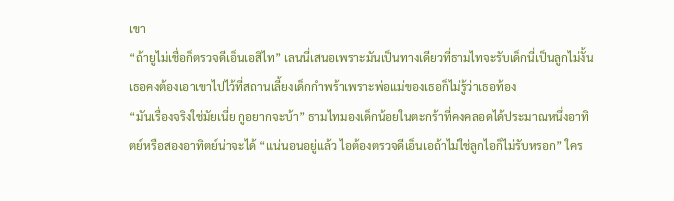เขา
“ถ้ายูไม่เชื่อก็ตรวจดีเอ็นเอสิไท” เลนนี่เสนอเพราะมันเป็นทางเดียวที่ธามไทจะรับเด็กนี่เป็นลูกไม่งั้นเธอคงต้องเอาเขาไปไว้ที่สถานเลี้ยงเด็กกำพร้าเพราะพ่อแม่ของเธอก็ไม่รู้ว่าเธอท้อง
“มันเรื่องจริงใช่มัยเนี่ย กูอยากจะบ้า” ธามไทมองเด็กน้อยในตะกร้าที่คงคลอดได้ประมาณหนึ่งอาทิตย์หรือสองอาทิตย์น่าจะได้ “แน่นอนอยู่แล้ว ไอต้องตรวจดีเอ็นเอถ้าไม่ใช่ลูกไอก็ไม่รับหรอก” ใคร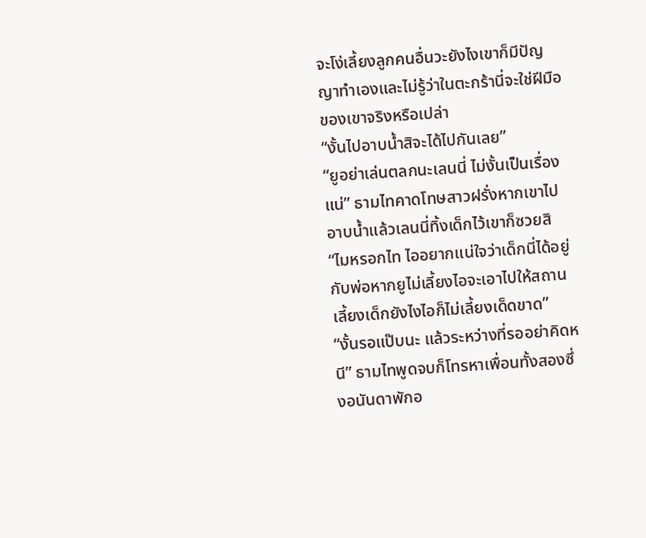จะโง่เลี้ยงลูกคนอื่นวะยังไงเขาก็มีปัญญาทำเองและไม่รู้ว่าในตะกร้านี่จะใช่ฝีมือของเขาจริงหรือเปล่า
“งั้นไปอาบน้ำสิจะได้ไปกันเลย”
“ยูอย่าเล่นตลกนะเลนนี่ ไม่งั้นเป็นเรื่องแน่” ธามไทคาดโทษสาวฝรั่งหากเขาไปอาบน้ำแล้วเลนนี่ทิ้งเด็กไว้เขาก็ซวยสิ
“ไมหรอกไท ไออยากแน่ใจว่าเด็กนี่ได้อยู่กับพ่อหากยูไม่เลี้ยงไอจะเอาไปให้สถานเลี้ยงเด็กยังไงไอก็ไม่เลี้ยงเด็ดขาด”
“งั้นรอแป๊บนะ แล้วระหว่างที่รออย่าคิดหนี” ธามไทพูดจบก็โทรหาเพื่อนทั้งสองซึ่งอนันดาพักอ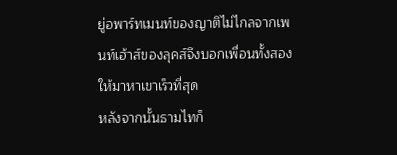ยู่อพาร์ทเมนท์ของญาติไม่ไกลจากเพนท์เฮ้าส์ของลุคส์จึงบอกเพื่อนทั้งสองให้มาหาเขาเร็วที่สุด
หลังจากนั้นธามไทก็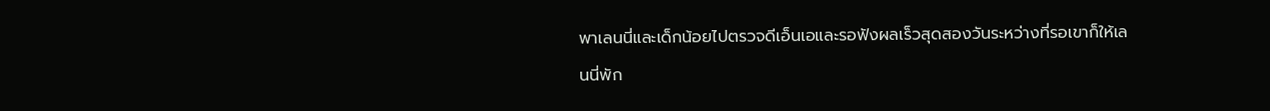พาเลนนี่และเด็กน้อยไปตรวจดีเอ็นเอและรอฟังผลเร็วสุดสองวันระหว่างที่รอเขาก็ให้เลนนี่พัก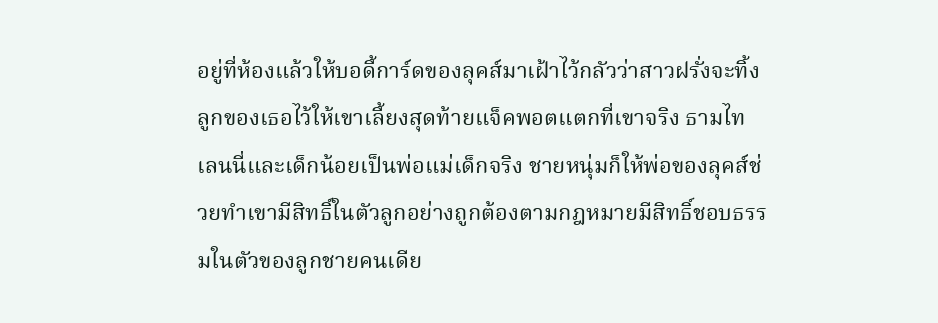อยู่ที่ห้องแล้วให้บอดี้การ์ดของลุคส์มาเฝ้าไว้กลัวว่าสาวฝรั่งจะทิ้งลูกของเธอไว้ให้เขาเลี้ยงสุดท้ายแจ็คพอตแตกที่เขาจริง ธามไท เลนนี่และเด็กน้อยเป็นพ่อแม่เด็กจริง ชายหนุ่มก็ให้พ่อของลุคส์ช่วยทำเขามีสิทธิ์ในตัวลูกอย่างถูกต้องตามกฎหมายมีสิทธิ์ชอบธรรมในตัวของลูกชายคนเดีย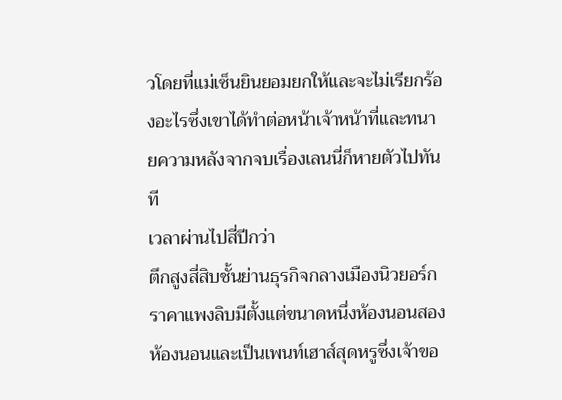วโดยที่แม่เซ็นยินยอมยกให้และจะไม่เรียกร้องอะไรซึ่งเขาได้ทำต่อหน้าเจ้าหน้าที่และทนายความหลังจากจบเรื่องเลนนี่ก็หายตัวไปทันที
เวลาผ่านไปสี่ปีกว่า
ตึกสูงสี่สิบชั้นย่านธุรกิจกลางเมืองนิวยอร์กราคาแพงลิบมีตั้งแต่ขนาดหนึ่งห้องนอนสองห้องนอนและเป็นเพนท์เฮาส์สุดหรูซึ่งเจ้าขอ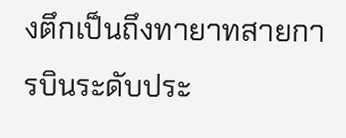งตึกเป็นถึงทายาทสายการบินระดับประ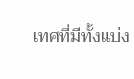เทศที่มีทั้งแบ่ง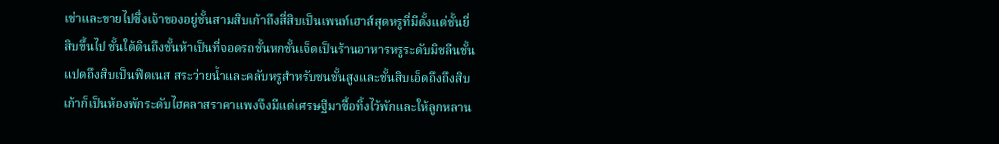เช่าและขายไปซึ่งเจ้าของอยู่ชั้นสามสิบเก้าถึงสี่สิบเป็นเพนท์เฮาส์สุดหรูที่มีตั้งแต่ชั้นยี่สิบขึ้นไป ชั้นใต้ดินถึงชั้นห้าเป็นที่จอดรถชั้นหกชั้นเจ็ดเป็นร้านอาหารหรูระดับมิชลีนชั้นแปดถึงสิบเป็นฟิตเนส สระว่ายน้ำและคลับหรูสำหรับชนชั้นสูงและชั้นสิบเอ็ดถึงถึงสิบเก้าก็เป็นห้องพักระดับไฮคลาสราคาแพงจึงมีแต่เศรษฐีมาซื้อทิ้งไว้พักและให้ลูกหลาน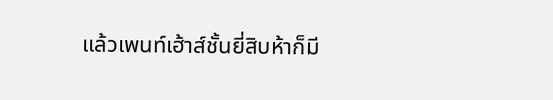แล้วเพนท์เฮ้าส์ชั้นยี่สิบห้าก็มี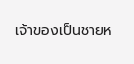เจ้าของเป็นชายห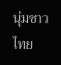นุ่มชาวไทย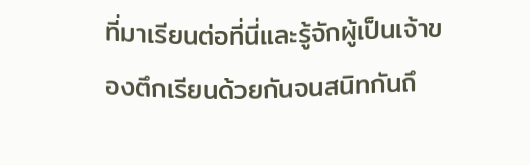ที่มาเรียนต่อที่นี่และรู้จักผู้เป็นเจ้าของตึกเรียนด้วยกันจนสนิทกันถึ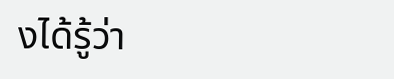งได้รู้ว่า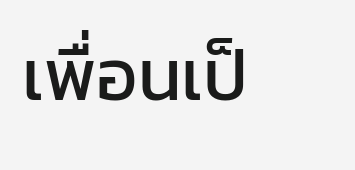เพื่อนเป็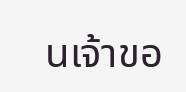นเจ้าขอ